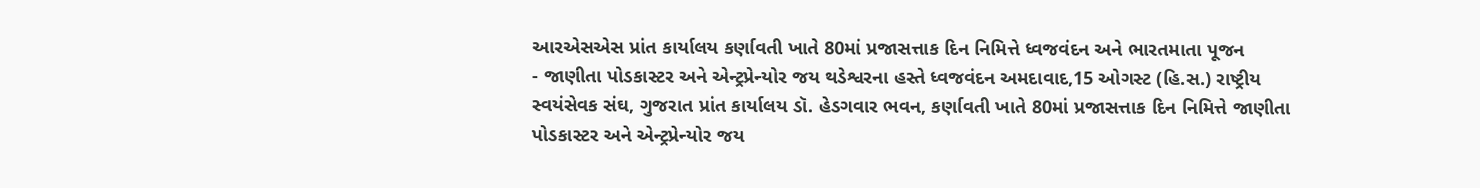આરએસએસ પ્રાંત કાર્યાલય કર્ણાવતી ખાતે 80માં પ્રજાસત્તાક દિન નિમિત્તે ધ્વજવંદન અને ભારતમાતા પૂજન
- જાણીતા પોડકાસ્ટર અને એન્ટ્રપ્રેન્યોર જય થડેશ્વરના હસ્તે ધ્વજવંદન અમદાવાદ,15 ઓગસ્ટ (હિ.સ.) રાષ્ટ્રીય સ્વયંસેવક સંઘ, ગુજરાત પ્રાંત કાર્યાલય ડૉ. હેડગવાર ભવન, કર્ણાવતી ખાતે 80માં પ્રજાસત્તાક દિન નિમિત્તે જાણીતા પોડકાસ્ટર અને એન્ટ્રપ્રેન્યોર જય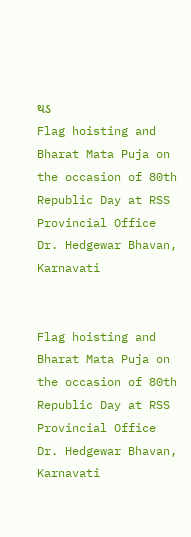થડ
Flag hoisting and Bharat Mata Puja on the occasion of 80th Republic Day at RSS Provincial Office Dr. Hedgewar Bhavan, Karnavati


Flag hoisting and Bharat Mata Puja on the occasion of 80th Republic Day at RSS Provincial Office Dr. Hedgewar Bhavan, Karnavati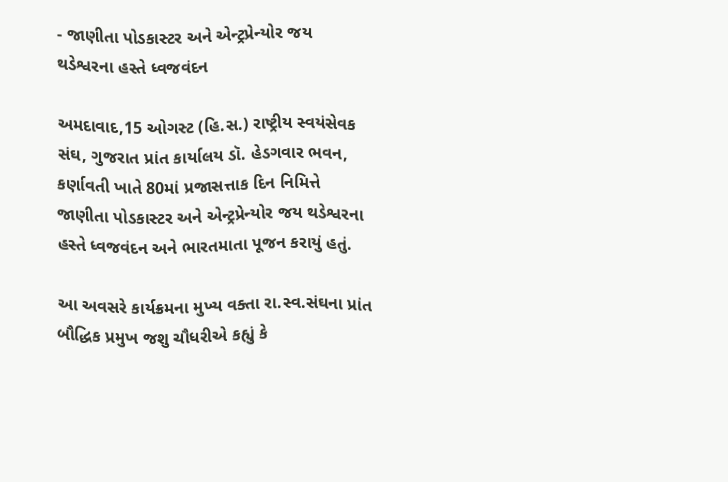- જાણીતા પોડકાસ્ટર અને એન્ટ્રપ્રેન્યોર જય થડેશ્વરના હસ્તે ધ્વજવંદન

અમદાવાદ,15 ઓગસ્ટ (હિ.સ.) રાષ્ટ્રીય સ્વયંસેવક સંઘ, ગુજરાત પ્રાંત કાર્યાલય ડૉ. હેડગવાર ભવન, કર્ણાવતી ખાતે 80માં પ્રજાસત્તાક દિન નિમિત્તે જાણીતા પોડકાસ્ટર અને એન્ટ્રપ્રેન્યોર જય થડેશ્વરના હસ્તે ધ્વજવંદન અને ભારતમાતા પૂજન કરાયું હતું.

આ અવસરે કાર્યક્રમના મુખ્ય વક્તા રા.સ્વ.સંઘના પ્રાંત બૌદ્ધિક પ્રમુખ જશુ ચૌધરીએ કહ્યું કે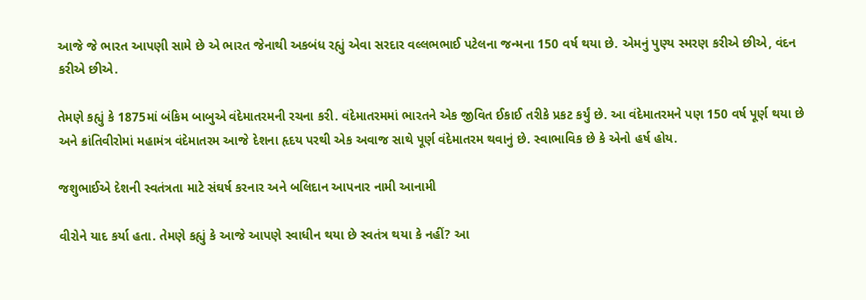આજે જે ભારત આપણી સામે છે એ ભારત જેનાથી અકબંધ રહ્યું એવા સરદાર વલ્લભભાઈ પટેલના જન્મના 150 વર્ષ થયા છે. એમનું પુણ્ય સ્મરણ કરીએ છીએ, વંદન કરીએ છીએ.

તેમણે કહ્યું કે 1875માં બંકિમ બાબુએ વંદેમાતરમની રચના કરી. વંદેમાતરમમાં ભારતને એક જીવિત ઈકાઈ તરીકે પ્રકટ કર્યું છે. આ વંદેમાતરમને પણ 150 વર્ષ પૂર્ણ થયા છે અને ક્રાંતિવીરોમાં મહામંત્ર વંદેમાતરમ આજે દેશના હૃદય પરથી એક અવાજ સાથે પૂર્ણ વંદેમાતરમ થવાનું છે. સ્વાભાવિક છે કે એનો હર્ષ હોય.

જશુભાઈએ દેશની સ્વતંત્રતા માટે સંઘર્ષ કરનાર અને બલિદાન આપનાર નામી આનામી

વીરોને યાદ કર્યા હતા. તેમણે કહ્યું કે આજે આપણે સ્વાધીન થયા છે સ્વતંત્ર થયા કે નહીં? આ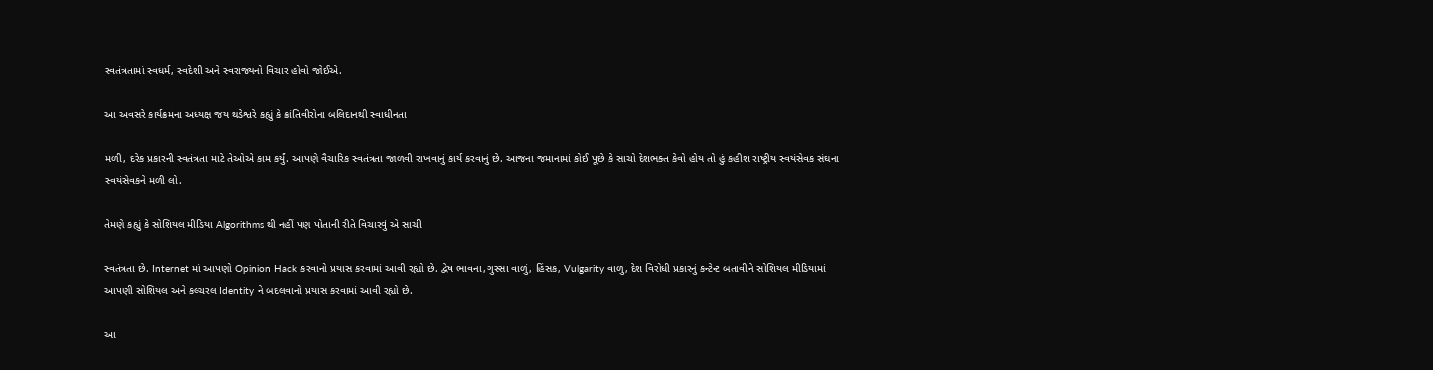સ્વતંત્રતામાં સ્વધર્મ, સ્વદેશી અને સ્વરાજ્યનો વિચાર હોવો જોઈએ.

આ અવસરે કાર્યક્રમના અધ્યક્ષ જય થડેશ્વરે કહ્યું કે ક્રાંતિવીરોના બલિદાનથી સ્વાધીનતા

મળી, દરેક પ્રકારની સ્વતંત્રતા માટે તેઓએ કામ કર્યું. આપણે વૈચારિક સ્વતંત્રતા જાળવી રાખવાનું કાર્ય કરવાનું છે. આજના જમાનામાં કોઈ પૂછે કે સાચો દેશભક્ત કેવો હોય તો હું કહીશ રાષ્ટ્રીય સ્વયંસેવક સંઘના સ્વયંસેવકને મળી લો.

તેમણે કહ્યું કે સોશિયલ મીડિયા Algorithms થી નહીં પણ પોતાની રીતે વિચારવું એ સાચી

સ્વતંત્રતા છે. Internet માં આપણો Opinion Hack કરવાનો પ્રયાસ કરવામાં આવી રહ્યો છે. દ્વેષ ભાવના,ગુસ્સા વાળું, હિંસક, Vulgarity વાળુ, દેશ વિરોધી પ્રકારનું કન્ટેન્ટ બતાવીને સોશિયલ મીડિયામાં આપણી સોશિયલ અને કલ્ચરલ Identity ને બદલવાનો પ્રયાસ કરવામાં આવી રહ્યો છે.

આ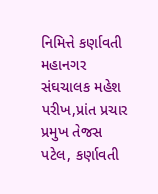નિમિત્તે કર્ણાવતી મહાનગર સંઘચાલક મહેશ પરીખ,પ્રાંત પ્રચાર પ્રમુખ તેજસ પટેલ, કર્ણાવતી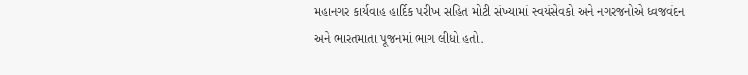મહાનગર કાર્યવાહ હાર્દિક પરીખ સહિત મોટી સંખ્યામાં સ્વયંસેવકો અને નગરજનોએ ધ્વજવંદન અને ભારતમાતા પૂજનમાં ભાગ લીધો હતો.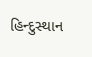હિન્દુસ્થાન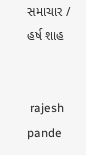સમાચાર / હર્ષ શાહ


 rajesh pande